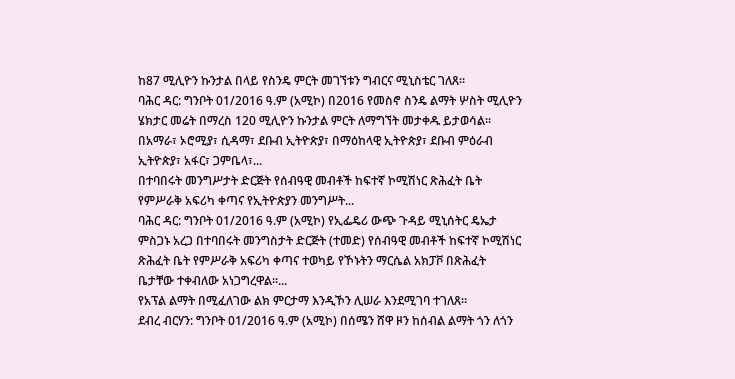ከ87 ሚሊዮን ኩንታል በላይ የስንዴ ምርት መገኘቱን ግብርና ሚኒስቴር ገለጸ፡፡
ባሕር ዳር: ግንቦት 01/2016 ዓ.ም (አሚኮ) በ2016 የመስኖ ስንዴ ልማት ሦስት ሚሊዮን ሄክታር መሬት በማረስ 120 ሚሊዮን ኩንታል ምርት ለማግኘት መታቀዱ ይታወሳል፡፡ በአማራ፣ ኦሮሚያ፣ ሲዳማ፣ ደቡብ ኢትዮጵያ፣ በማዕከላዊ ኢትዮጵያ፣ ደቡብ ምዕራብ ኢትዮጵያ፣ አፋር፣ ጋምቤላ፣...
በተባበሩት መንግሥታት ድርጅት የሰብዓዊ መብቶች ከፍተኛ ኮሚሽነር ጽሕፈት ቤት የምሥራቅ አፍሪካ ቀጣና የኢትዮጵያን መንግሥት...
ባሕር ዳር: ግንቦት 01/2016 ዓ.ም (አሚኮ) የኢፌዴሪ ውጭ ጉዳይ ሚኒሰትር ዴኤታ ምስጋኑ አረጋ በተባበሩት መንግስታት ድርጅት (ተመድ) የሰብዓዊ መብቶች ከፍተኛ ኮሚሽነር ጽሕፈት ቤት የምሥራቅ አፍሪካ ቀጣና ተወካይ የኾኑትን ማርሴል አክፓቮ በጽሕፈት ቤታቸው ተቀብለው አነጋግረዋል።...
የአፕል ልማት በሚፈለገው ልክ ምርታማ እንዲኾን ሊሠራ እንደሚገባ ተገለጸ፡፡
ደብረ ብርሃን: ግንቦት 01/2016 ዓ.ም (አሚኮ) በሰሜን ሸዋ ዞን ከሰብል ልማት ጎን ለጎን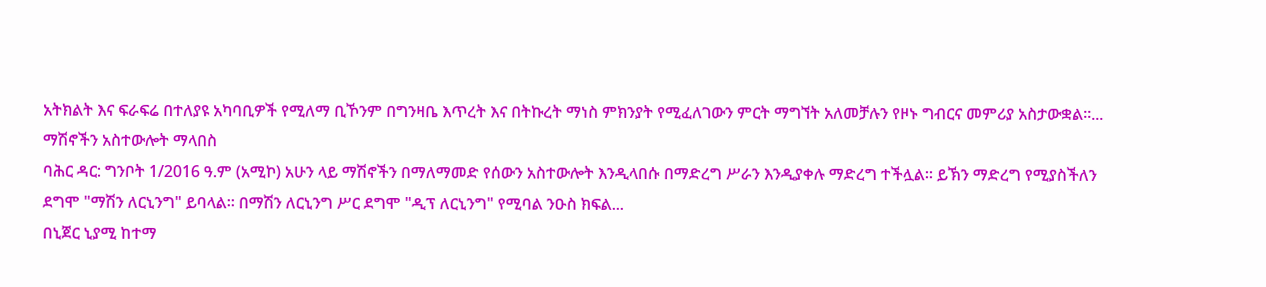አትክልት እና ፍራፍሬ በተለያዩ አካባቢዎች የሚለማ ቢኾንም በግንዛቤ እጥረት እና በትኩረት ማነስ ምክንያት የሚፈለገውን ምርት ማግኘት አለመቻሉን የዞኑ ግብርና መምሪያ አስታውቋል፡፡...
ማሽኖችን አስተውሎት ማላበስ
ባሕር ዳር: ግንቦት 1/2016 ዓ.ም (አሚኮ) አሁን ላይ ማሽኖችን በማለማመድ የሰውን አስተውሎት እንዲላበሱ በማድረግ ሥራን እንዲያቀሉ ማድረግ ተችሏል። ይኽን ማድረግ የሚያስችለን ደግሞ "ማሽን ለርኒንግ" ይባላል። በማሽን ለርኒንግ ሥር ደግሞ "ዲፕ ለርኒንግ" የሚባል ንዑስ ክፍል...
በኒጀር ኒያሚ ከተማ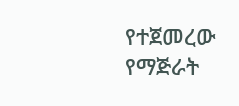የተጀመረው የማጅራት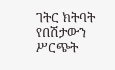ገትር ክትባት የበሽታውን ሥርጭት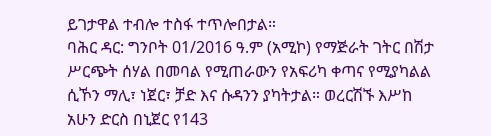ይገታዋል ተብሎ ተስፋ ተጥሎበታል።
ባሕር ዳር: ግንቦት 01/2016 ዓ.ም (አሚኮ) የማጅራት ገትር በሽታ ሥርጭት ሰሃል በመባል የሚጠራውን የአፍሪካ ቀጣና የሚያካልል ሲኾን ማሊ፣ ነጀር፣ ቻድ እና ሱዳንን ያካትታል። ወረርሽኙ እሥከ አሁን ድርስ በኒጀር የ143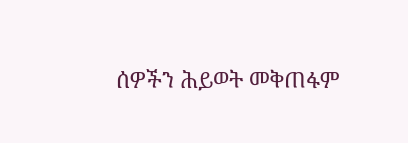ሰዎችን ሕይወት መቅጠፋም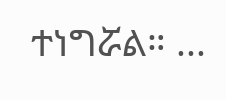ተነግሯል። ...